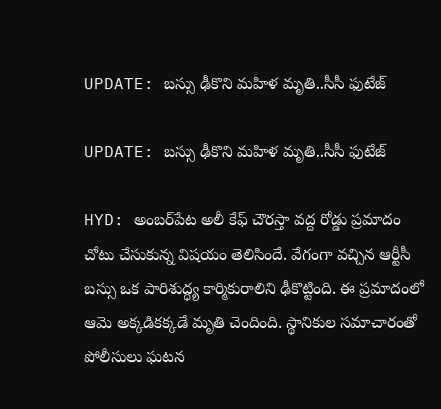UPDATE: బస్సు ఢీకొని మహిళ మృతి..సీసీ ఫుటేజ్

UPDATE: బస్సు ఢీకొని మహిళ మృతి..సీసీ ఫుటేజ్

HYD: అంబర్‌పేట అలీ కేఫ్ చౌరస్తా వద్ద రోడ్డు ప్రమాదం చోటు చేసుకున్న విషయం తెలిసిందే. వేగంగా వచ్చిన ఆర్టీసీ బస్సు ఒక పారిశుద్ధ్య కార్మికురాలిని ఢీకొట్టింది. ఈ ప్రమాదంలో ఆమె అక్కడికక్కడే మృతి చెందింది. స్థానికుల సమాచారంతో పోలీసులు ఘటన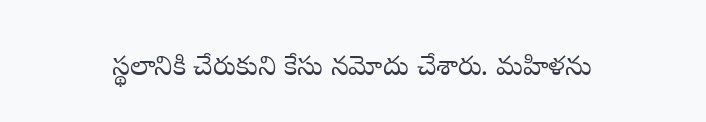స్థలానికి చేరుకుని కేసు నమోదు చేశారు. మహిళను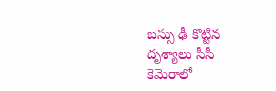బస్సు ఢీ కొట్టిన దృశ్యాలు సీసీ కెమెరాలో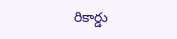రికార్డు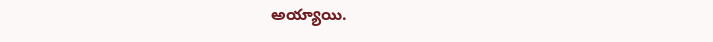అయ్యాయి.